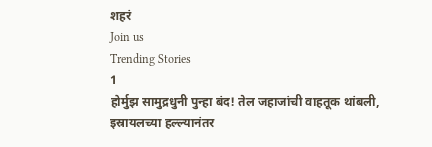शहरं
Join us
Trending Stories
1
होर्मुझ सामुद्रधुनी पुन्हा बंद! तेल जहाजांची वाहतूक थांबली, इस्रायलच्या हल्ल्यानंतर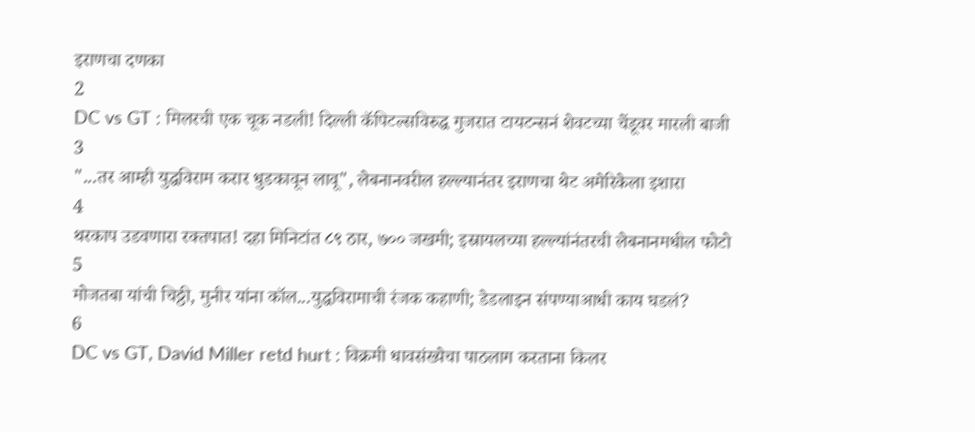इराणचा दणका
2
DC vs GT : मिलरची एक चूक नडली! दिल्ली कॅपिटल्सविरुद्ध गुजरात टायटन्सनं शेवटच्या चेंडूवर मारली बाजी
3
"...तर आम्ही युद्धविराम करार धुडकावून लावू", लेबनानवरील हल्ल्यानंतर इराणचा थेट अमेरिकेला इशारा
4
थरकाप उडवणारा रक्तपात! दहा मिनिटांत ८९ ठार, ७०० जखमी; इस्रायलच्या हल्ल्यांनंतरची लेबनानमधील फोटो
5
मोजतबा यांची चिठ्ठी, मुनीर यांना कॉल...युद्धविरामाची रंजक कहाणी; डेडलाइन संपण्याआधी काय घडलं?
6
DC vs GT, David Miller retd hurt : विक्रमी धावसंख्येचा पाठलाग करताना किलर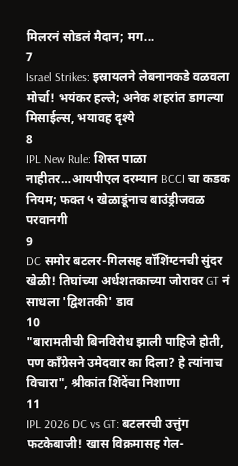मिलरनं सोडलं मैदान; मग...
7
Israel Strikes: इस्रायलने लेबनानकडे वळवला मोर्चा! भयंकर हल्ले; अनेक शहरांत डागल्या मिसाईल्स, भयावह दृश्ये
8
IPL New Rule: शिस्त पाळा नाहीतर…आयपीएल दरम्यान BCCI चा कडक नियम; फक्त ५ खेळाडूंनाच बाउंड्रीजवळ परवानगी
9
DC समोर बटलर-गिलसह वॉशिंग्टनची सुंदर खेळी! तिघांच्या अर्धशतकाच्या जोरावर GT नं साधला 'द्विशतकी' डाव
10
"बारामतीची बिनविरोध झाली पाहिजे होती, पण काँग्रेसने उमेदवार का दिला? हे त्यांनाच विचारा", श्रीकांत शिंदेंचा निशाणा
11
IPL 2026 DC vs GT: बटलरची उत्तुंग फटकेबाजी! खास विक्रमासह गेल-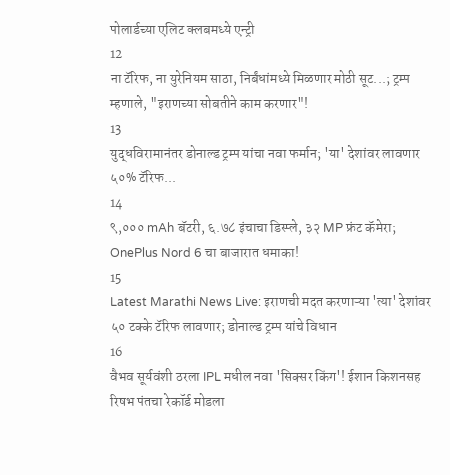पोलार्डच्या एलिट क्लबमध्ये एन्ट्री
12
ना टॅरिफ, ना युरेनियम साठा, निर्बंधांमध्ये मिळणार मोठी सूट...; ट्रम्प म्हणाले, "इराणच्या सोबतीने काम करणार"!
13
युद्धविरामानंतर डोनाल्ड ट्रम्प यांचा नवा फर्मान; 'या' देशांवर लावणार ५०% टॅरिफ...
14
९,००० mAh बॅटरी, ६.७८ इंचाचा डिस्प्ले, ३२ MP फ्रंट कॅमेरा; OnePlus Nord 6 चा बाजारात धमाका!
15
Latest Marathi News Live: इराणची मदत करणाऱ्या 'त्या' देशांवर ५० टक्के टॅरिफ लावणार; डोनाल्ड ट्रम्प यांचे विधान
16
वैभव सूर्यवंशी ठरला IPL मधील नवा 'सिक्सर किंग'! ईशान किशनसह रिषभ पंतचा रेकॉर्ड मोडला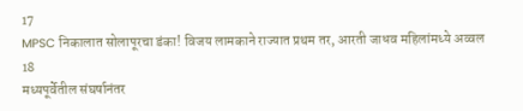17
MPSC निकालात सोलापूरचा डंका! विजय लामकाने राज्यात प्रथम तर, आरती जाधव महिलांमध्ये अव्वल
18
मध्यपूर्वेतील संघर्षानंतर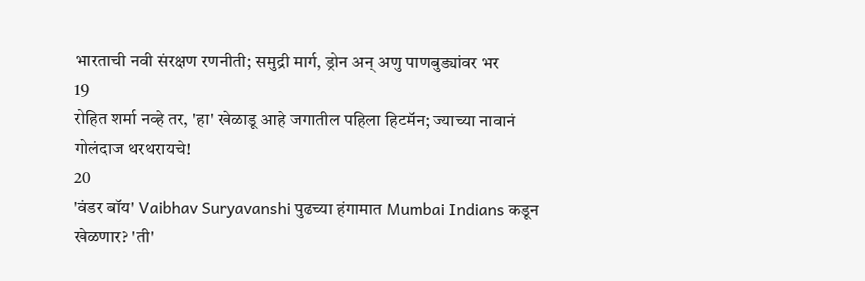भारताची नवी संरक्षण रणनीती; समुद्री मार्ग, ड्रोन अन् अणु पाणबुड्यांवर भर
19
रोहित शर्मा नव्हे तर, 'हा' खेळाडू आहे जगातील पहिला हिटमॅन; ज्याच्या नावानं गोलंदाज थरथरायचे!
20
'वंडर बॉय' Vaibhav Suryavanshi पुढच्या हंगामात Mumbai Indians कडून खेळणार? 'ती'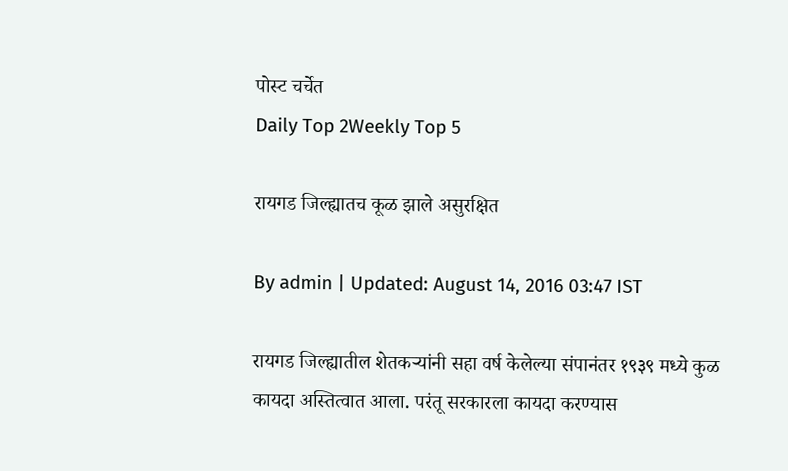पोस्ट चर्चेत
Daily Top 2Weekly Top 5

रायगड जिल्ह्यातच कूळ झाले असुरक्षित

By admin | Updated: August 14, 2016 03:47 IST

रायगड जिल्ह्यातील शेतकऱ्यांनी सहा वर्ष केलेल्या संपानंतर १९३९ मध्ये कुळ कायदा अस्तित्वात आला. परंतू सरकारला कायदा करण्यास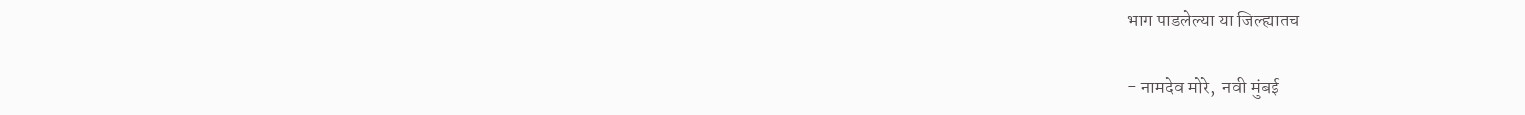भाग पाडलेल्या या जिल्ह्यातच

- नामदेव मोरे,  नवी मुंबई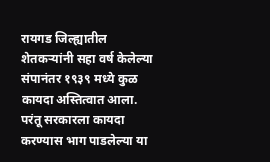रायगड जिल्ह्यातील शेतकऱ्यांनी सहा वर्ष केलेल्या संपानंतर १९३९ मध्ये कुळ कायदा अस्तित्वात आला. परंतू सरकारला कायदा करण्यास भाग पाडलेल्या या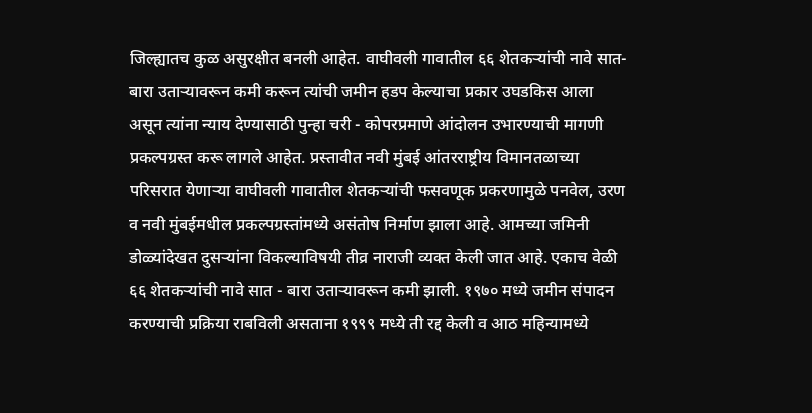जिल्ह्यातच कुळ असुरक्षीत बनली आहेत. वाघीवली गावातील ६६ शेतकऱ्यांची नावे सात- बारा उताऱ्यावरून कमी करून त्यांची जमीन हडप केल्याचा प्रकार उघडकिस आला असून त्यांना न्याय देण्यासाठी पुन्हा चरी - कोपरप्रमाणे आंदोलन उभारण्याची मागणी प्रकल्पग्रस्त करू लागले आहेत. प्रस्तावीत नवी मुंबई आंतरराष्ट्रीय विमानतळाच्या परिसरात येणाऱ्या वाघीवली गावातील शेतकऱ्यांची फसवणूक प्रकरणामुळे पनवेल, उरण व नवी मुंबईमधील प्रकल्पग्रस्तांमध्ये असंतोष निर्माण झाला आहे. आमच्या जमिनी डोळ्यांदेखत दुसऱ्यांना विकल्याविषयी तीव्र नाराजी व्यक्त केली जात आहे. एकाच वेळी ६६ शेतकऱ्यांची नावे सात - बारा उताऱ्यावरून कमी झाली. १९७० मध्ये जमीन संपादन करण्याची प्रक्रिया राबविली असताना १९९९ मध्ये ती रद्द केली व आठ महिन्यामध्ये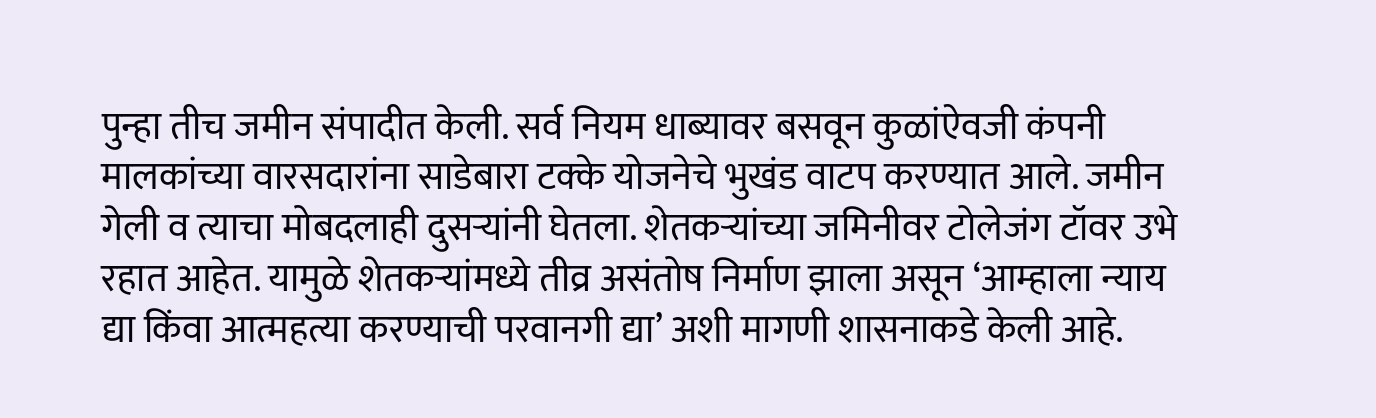पुन्हा तीच जमीन संपादीत केली. सर्व नियम धाब्यावर बसवून कुळांऐवजी कंपनी मालकांच्या वारसदारांना साडेबारा टक्के योजनेचे भुखंड वाटप करण्यात आले. जमीन गेली व त्याचा मोबदलाही दुसऱ्यांनी घेतला. शेतकऱ्यांच्या जमिनीवर टोलेजंग टॉवर उभे रहात आहेत. यामुळे शेतकऱ्यांमध्ये तीव्र असंतोष निर्माण झाला असून ‘आम्हाला न्याय द्या किंवा आत्महत्या करण्याची परवानगी द्या’ अशी मागणी शासनाकडे केली आहे.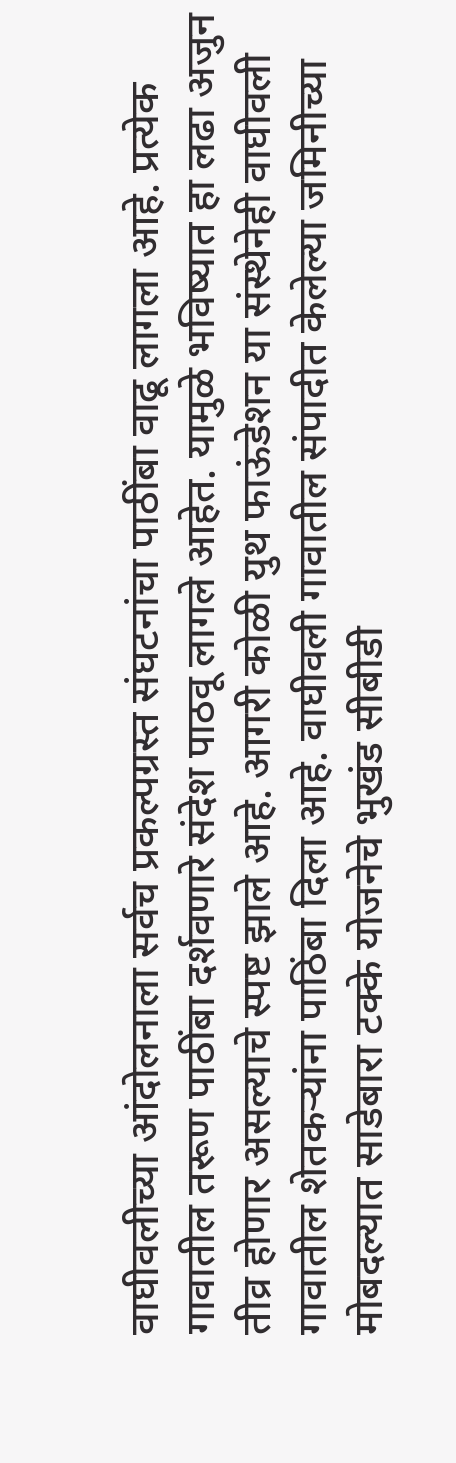वाघीवलीच्या आंदोलनाला सर्वच प्रकल्पग्रस्त संघटनांचा पाठींबा वाढू लागला आहे. प्रत्येक गावातील तरूण पाठींबा दर्शवणारे संदेश पाठवू लागले आहेत. यामुळे भविष्यात हा लढा अजुन तीव्र होणार असल्याचे स्पष्ट झाले आहे. आगरी कोळी युथ फाऊंडेशन या संस्थेनेही वाघीवली गावातील शेतकऱ्यांना पाठिंबा दिला आहे. वाघीवली गावातील संपादीत केलेल्या जमिनीच्या मोबदल्यात साडेबारा टक्के योजनेचे भुखंड सीबीडी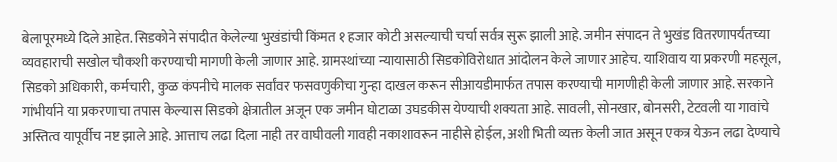बेलापूरमध्ये दिले आहेत. सिडकोने संपादीत केलेल्या भुखंडांची किंमत १ हजार कोटी असल्याची चर्चा सर्वत्र सुरू झाली आहे. जमीन संपादन ते भुखंड वितरणापर्यंतच्या व्यवहाराची सखोल चौकशी करण्याची मागणी केली जाणार आहे. ग्रामस्थांच्या न्यायासाठी सिडकोविरोधात आंदोलन केले जाणार आहेच. याशिवाय या प्रकरणी महसूल, सिडको अधिकारी, कर्मचारी, कुळ कंपनीचे मालक सर्वांवर फसवणुकीचा गुन्हा दाखल करून सीआयडीमार्फत तपास करण्याची मागणीही केली जाणार आहे. सरकाने गांभीर्याने या प्रकरणाचा तपास केल्यास सिडको क्षेत्रातील अजून एक जमीन घोटाळा उघडकीस येण्याची शक्यता आहे. सावली, सोनखार, बोनसरी, टेटवली या गावांचे अस्तित्व यापूर्वीच नष्ट झाले आहे. आत्ताच लढा दिला नाही तर वाघीवली गावही नकाशावरून नाहीसे होईल, अशी भिती व्यक्त केली जात असून एकत्र येऊन लढा देण्याचे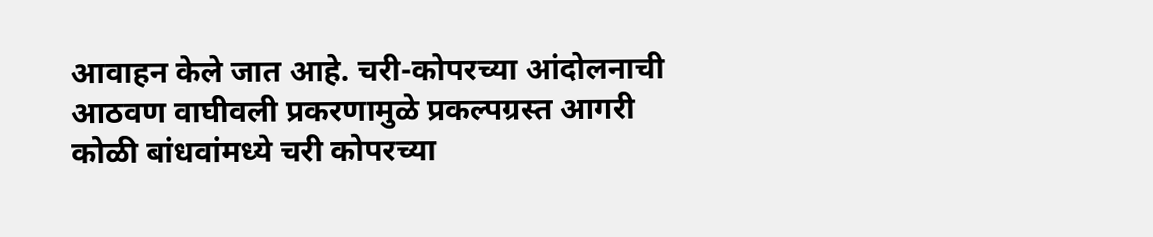आवाहन केले जात आहे. चरी-कोपरच्या आंदोलनाची आठवण वाघीवली प्रकरणामुळे प्रकल्पग्रस्त आगरी कोळी बांधवांमध्ये चरी कोपरच्या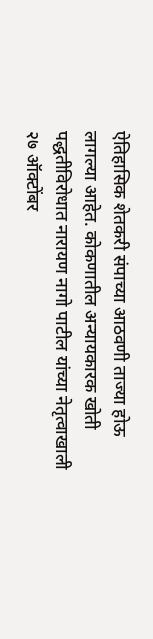ऐतिहासिक शेतकरी संपाच्या आठवणी ताज्या होऊ लागल्या आहेत. कोकणातील अन्यायकारक खोती पद्धतीविरोधात नारायण नागो पाटील यांच्या नेतृत्वाखाली २७ ऑक्टोंबर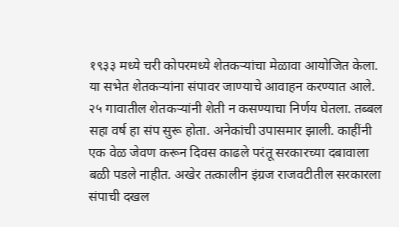१९३३ मध्ये चरी कोपरमध्ये शेतकऱ्यांचा मेळावा आयोजित केला. या सभेत शेतकऱ्यांना संपावर जाण्याचे आवाहन करण्यात आले. २५ गावातील शेतकऱ्यांनी शेती न कसण्याचा निर्णय घेतला. तब्बल सहा वर्ष हा संप सुरू होता. अनेकांची उपासमार झाली. काहींनी एक वेळ जेवण करून दिवस काढले परंतू सरकारच्या दबावाला बळी पडले नाहीत. अखेर तत्कालीन इंग्रज राजवटीतील सरकारला संपाची दखल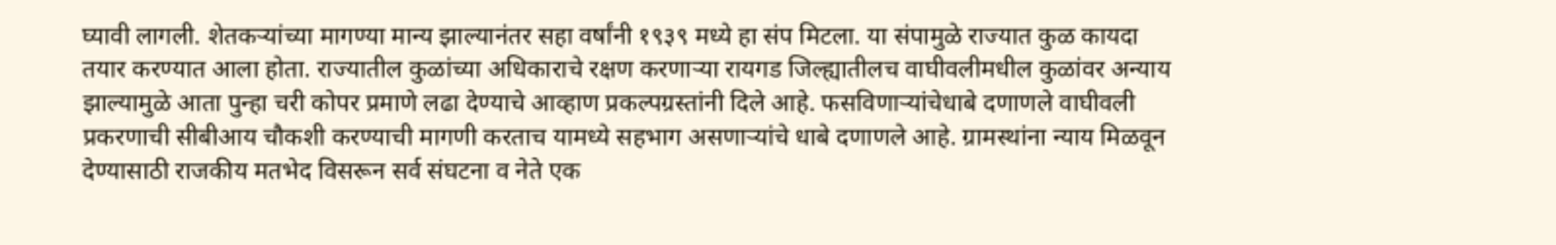घ्यावी लागली. शेतकऱ्यांच्या मागण्या मान्य झाल्यानंतर सहा वर्षांनी १९३९ मध्ये हा संप मिटला. या संपामुळे राज्यात कुळ कायदा तयार करण्यात आला होता. राज्यातील कुळांच्या अधिकाराचे रक्षण करणाऱ्या रायगड जिल्ह्यातीलच वाघीवलीमधील कुळांवर अन्याय झाल्यामुळे आता पुन्हा चरी कोपर प्रमाणे लढा देण्याचे आव्हाण प्रकल्पग्रस्तांनी दिले आहे. फसविणाऱ्यांचेधाबे दणाणले वाघीवली प्रकरणाची सीबीआय चौकशी करण्याची मागणी करताच यामध्ये सहभाग असणाऱ्यांचे धाबे दणाणले आहे. ग्रामस्थांना न्याय मिळवून देण्यासाठी राजकीय मतभेद विसरून सर्व संघटना व नेते एक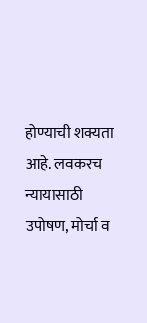होण्याची शक्यता आहे. लवकरच न्यायासाठी उपोषण, मोर्चा व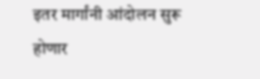इतर मार्गांनी आंदोलन सुरू होणार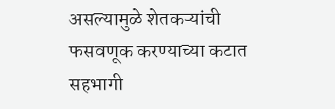असल्यामुळे शेतकऱ्यांची फसवणूक करण्याच्या कटात सहभागी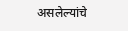असलेल्यांचे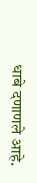धाबे दणाणले आहे.